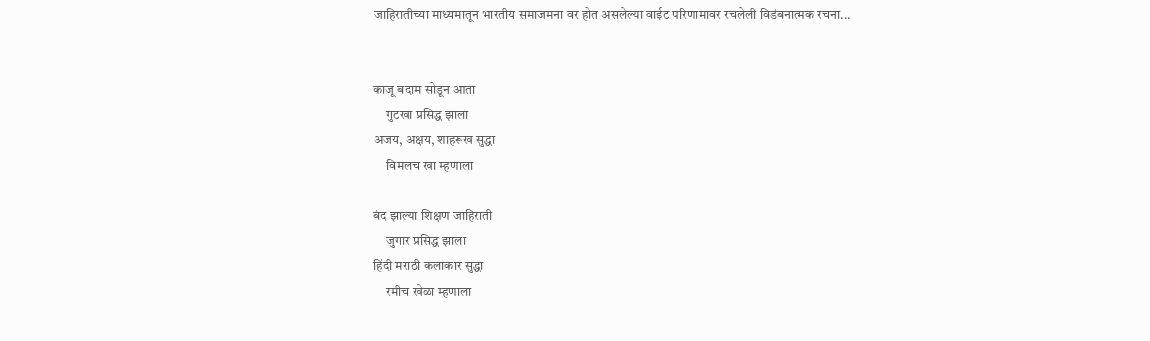जाहिरातीच्या माध्यमातून भारतीय समाजमना वर होत असलेल्या वाईट परिणामावर रचलेली विडंबनात्मक रचना...


काजू बदाम सोडून आता
     गुटखा प्रसिद्ध झाला
अजय, अक्षय, शाहरूख सुद्धा
     विमलच खा म्हणाला

बंद झाल्या शिक्षण जाहिराती
     जुगार प्रसिद्ध झाला
हिंदी मराठी कलाकार सुद्धा
     रमीच खेळा म्हणाला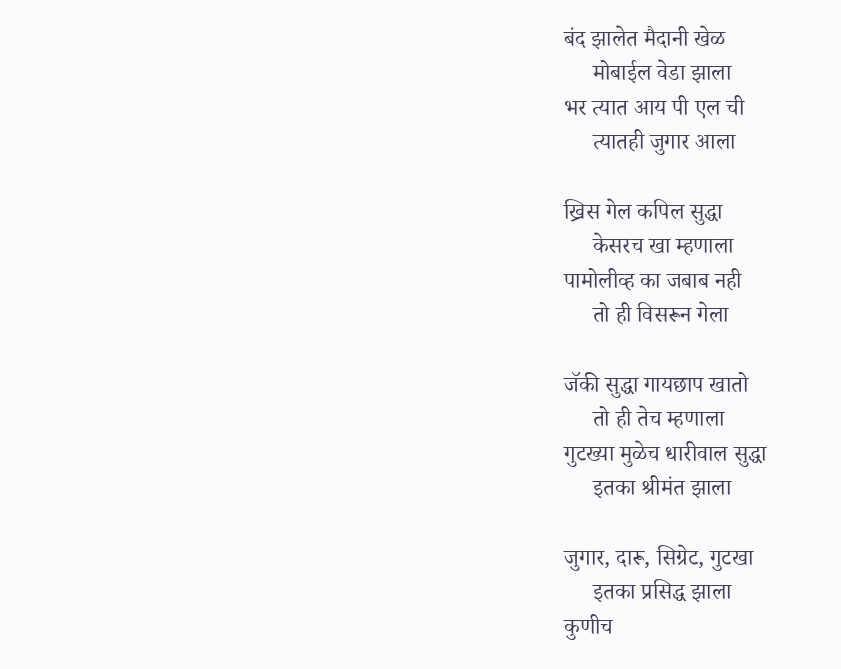बंद झालेत मैदानी खेळ
     मोबाईल वेडा झाला
भर त्यात आय पी एल ची
     त्यातही जुगार आला

ख्रिस गेल कपिल सुद्धा
     केसरच खा म्हणाला
पामोलीव्ह का जबाब नही
     तो ही विसरून गेला

जॅकी सुद्धा गायछाप खातो
     तो ही तेच म्हणाला
गुटख्या मुळेच धारीवाल सुद्धा
     इतका श्रीमंत झाला

जुगार, दारू, सिग्रेट, गुटखा
     इतका प्रसिद्ध झाला
कुणीच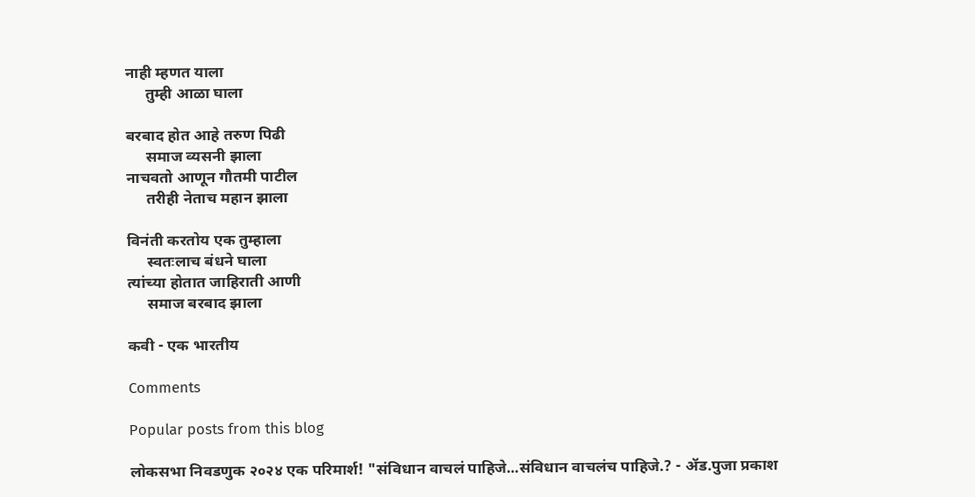नाही म्हणत याला
     तुम्ही आळा घाला

बरबाद होत आहे तरुण पिढी
     समाज व्यसनी झाला
नाचवतो आणून गौतमी पाटील
     तरीही नेताच महान झाला

विनंती करतोय एक तुम्हाला
     स्वतःलाच बंधने घाला
त्यांच्या होतात जाहिराती आणी
     समाज बरबाद झाला

कवी - एक भारतीय

Comments

Popular posts from this blog

लोकसभा निवडणुक २०२४ एक परिमार्श! "संविधान वाचलं पाहिजे...संविधान वाचलंच पाहिजे.? - ॲड.पुजा प्रकाश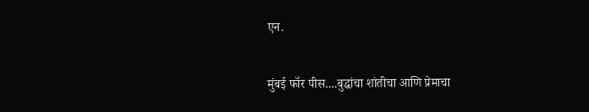एन.

मुंबई फॉर पीस....बुद्धांचा शांतीचा आणि प्रेमाचा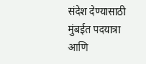संदेश देण्यासाठी मुंबईत पदयात्रा आणि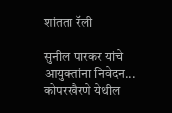शांतता रॅली

सुनील पारकर यांचे आयुक्तांना निवेदन... कोपरखैरणे येथील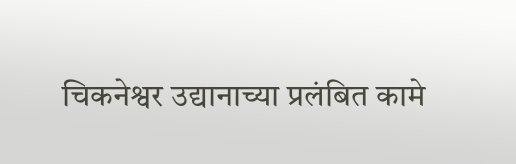चिकनेश्वर उद्यानाच्या प्रलंबित कामे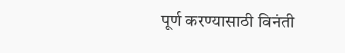पूर्ण करण्यासाठी विनंती